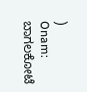)
Onam: ಬಾಗಲಕೋಟೆ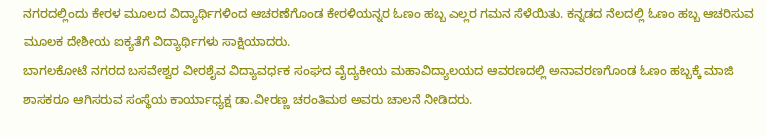ನಗರದಲ್ಲಿಂದು ಕೇರಳ ಮೂಲದ ವಿದ್ಯಾರ್ಥಿಗಳಿಂದ ಆಚರಣೆಗೊಂಡ ಕೇರಳಿಯನ್ನರ ಓಣಂ ಹಬ್ಬ ಎಲ್ಲರ ಗಮನ ಸೆಳೆಯಿತು. ಕನ್ನಡದ ನೆಲದಲ್ಲಿ ಓಣಂ ಹಬ್ಬ ಆಚರಿಸುವ ಮೂಲಕ ದೇಶೀಯ ಐಕ್ಯತೆಗೆ ವಿದ್ಯಾರ್ಥಿಗಳು ಸಾಕ್ಷಿಯಾದರು.
ಬಾಗಲಕೋಟೆ ನಗರದ ಬಸವೇಶ್ವರ ವೀರಶೈವ ವಿದ್ಯಾವರ್ಧಕ ಸಂಘದ ವೈದ್ಯಕೀಯ ಮಹಾವಿದ್ಯಾಲಯದ ಆವರಣದಲ್ಲಿ ಅನಾವರಣಗೊಂಡ ಓಣಂ ಹಬ್ಬಕ್ಕೆ ಮಾಜಿ ಶಾಸಕರೂ ಆಗಿಸರುವ ಸಂಸ್ಥೆಯ ಕಾರ್ಯಾಧ್ಯಕ್ಷ ಡಾ.ವೀರಣ್ಣ ಚರಂತಿಮಠ ಅವರು ಚಾಲನೆ ನೀಡಿದರು.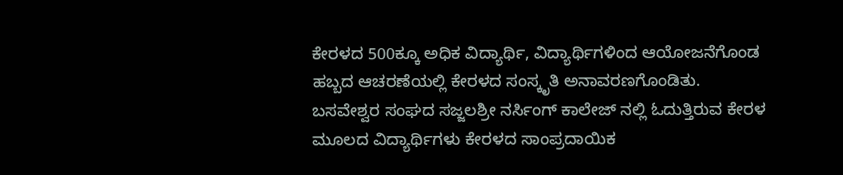ಕೇರಳದ 500ಕ್ಕೂ ಅಧಿಕ ವಿದ್ಯಾರ್ಥಿ, ವಿದ್ಯಾರ್ಥಿಗಳಿಂದ ಆಯೋಜನೆಗೊಂಡ ಹಬ್ಬದ ಆಚರಣೆಯಲ್ಲಿ ಕೇರಳದ ಸಂಸ್ಕೃತಿ ಅನಾವರಣಗೊಂಡಿತು.
ಬಸವೇಶ್ವರ ಸಂಘದ ಸಜ್ಜಲಶ್ರೀ ನರ್ಸಿಂಗ್ ಕಾಲೇಜ್ ನಲ್ಲಿ ಓದುತ್ತಿರುವ ಕೇರಳ ಮೂಲದ ವಿದ್ಯಾರ್ಥಿಗಳು ಕೇರಳದ ಸಾಂಪ್ರದಾಯಿಕ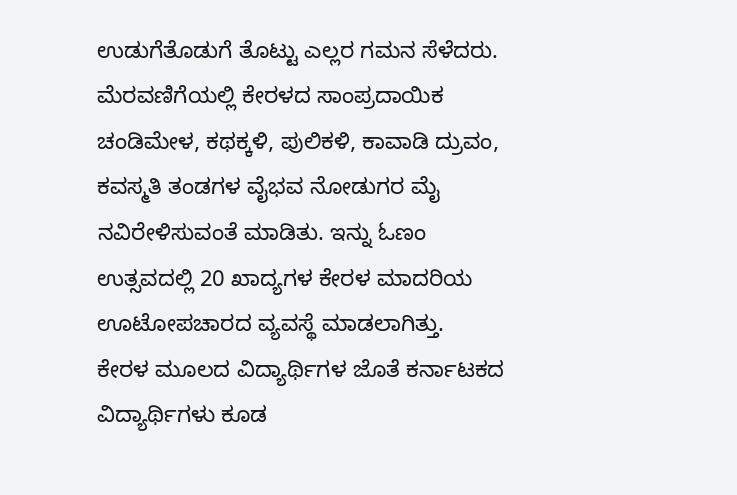ಉಡುಗೆತೊಡುಗೆ ತೊಟ್ಟು ಎಲ್ಲರ ಗಮನ ಸೆಳೆದರು.
ಮೆರವಣಿಗೆಯಲ್ಲಿ ಕೇರಳದ ಸಾಂಪ್ರದಾಯಿಕ ಚಂಡಿಮೇಳ, ಕಥಕ್ಕಳಿ, ಪುಲಿಕಳಿ, ಕಾವಾಡಿ ದ್ರುವಂ, ಕವಸ್ಮತಿ ತಂಡಗಳ ವೈಭವ ನೋಡುಗರ ಮೈ ನವಿರೇಳಿಸುವಂತೆ ಮಾಡಿತು. ಇನ್ನು ಓಣಂ ಉತ್ಸವದಲ್ಲಿ 20 ಖಾದ್ಯಗಳ ಕೇರಳ ಮಾದರಿಯ ಊಟೋಪಚಾರದ ವ್ಯವಸ್ಥೆ ಮಾಡಲಾಗಿತ್ತು.
ಕೇರಳ ಮೂಲದ ವಿದ್ಯಾರ್ಥಿಗಳ ಜೊತೆ ಕರ್ನಾಟಕದ ವಿದ್ಯಾರ್ಥಿಗಳು ಕೂಡ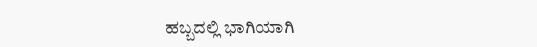ಹಬ್ಬದಲ್ಲಿ ಭಾಗಿಯಾಗಿ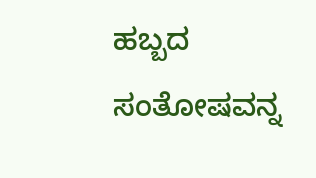ಹಬ್ಬದ ಸಂತೋಷವನ್ನ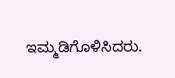ಇಮ್ಮಡಿಗೊಳಿಸಿದರು.